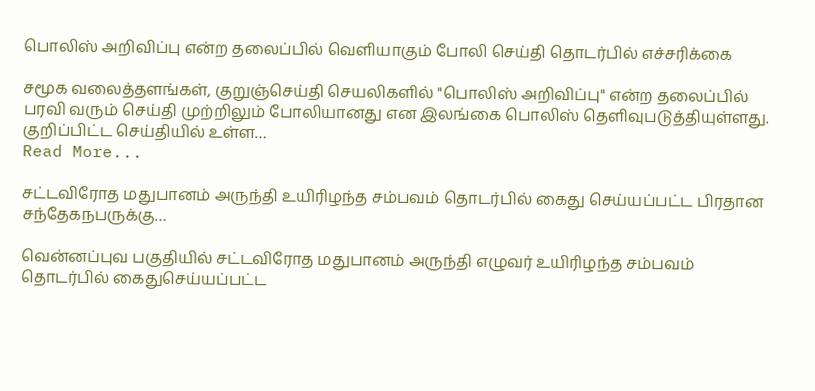பொலிஸ் அறிவிப்பு என்ற தலைப்பில் வெளியாகும் போலி செய்தி தொடர்பில் எச்சரிக்கை

சமூக வலைத்தளங்கள், குறுஞ்செய்தி செயலிகளில் "பொலிஸ் அறிவிப்பு" என்ற தலைப்பில் பரவி வரும் செய்தி முற்றிலும் போலியானது என இலங்கை பொலிஸ் தெளிவுபடுத்தியுள்ளது. குறிப்பிட்ட செய்தியில் உள்ள…
Read More...

சட்டவிரோத மதுபானம் அருந்தி உயிரிழந்த சம்பவம் தொடர்பில் கைது செய்யப்பட்ட பிரதான சந்தேகநபருக்கு…

வென்னப்புவ பகுதியில் சட்டவிரோத மதுபானம் அருந்தி எழுவர் உயிரிழந்த சம்பவம் தொடர்பில் கைதுசெய்யப்பட்ட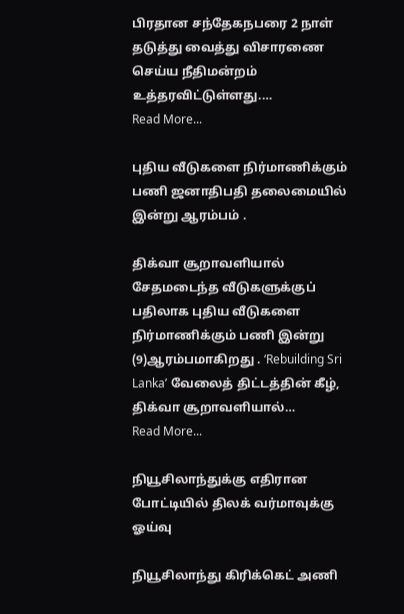பிரதான சந்தேகநபரை 2 நாள் தடுத்து வைத்து விசாரணை செய்ய நீதிமன்றம் உத்தரவிட்டுள்ளது.…
Read More...

புதிய வீடுகளை நிர்மாணிக்கும் பணி ஜனாதிபதி தலைமையில் இன்று ஆரம்பம் .

திக்வா சூறாவளியால் சேதமடைந்த வீடுகளுக்குப் பதிலாக புதிய வீடுகளை நிர்மாணிக்கும் பணி இன்று (9)ஆரம்பமாகிறது . ‘Rebuilding Sri Lanka’ வேலைத் திட்டத்தின் கீழ், திக்வா சூறாவளியால்…
Read More...

நியூசிலாந்துக்கு எதிரான போட்டியில் திலக் வர்மாவுக்கு ஓய்வு

நியூசிலாந்து கிரிக்கெட் அணி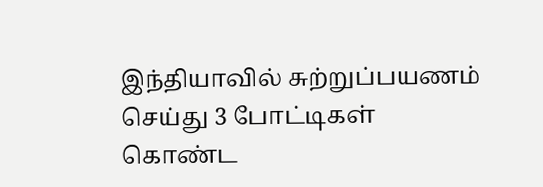இந்தியாவில் சுற்றுப்பயணம் செய்து 3 போட்டிகள் கொண்ட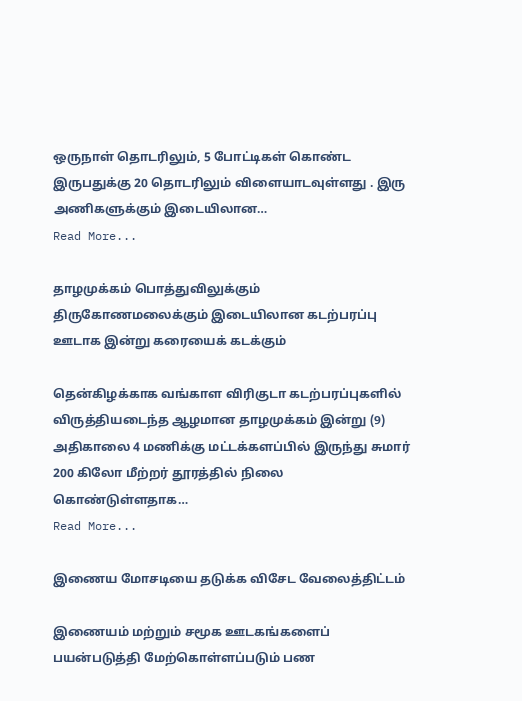ஒருநாள் தொடரிலும், 5 போட்டிகள் கொண்ட இருபதுக்கு 20 தொடரிலும் விளையாடவுள்ளது . இரு அணிகளுக்கும் இடையிலான…
Read More...

தாழமுக்கம் பொத்துவிலுக்கும் திருகோணமலைக்கும் இடையிலான கடற்பரப்பு ஊடாக இன்று கரையைக் கடக்கும்

தென்கிழக்காக வங்காள விரிகுடா கடற்பரப்புகளில் விருத்தியடைந்த ஆழமான தாழமுக்கம் இன்று (9) அதிகாலை 4 மணிக்கு மட்டக்களப்பில் இருந்து சுமார் 200 கிலோ மீற்றர் தூரத்தில் நிலை கொண்டுள்ளதாக…
Read More...

இணைய மோசடியை தடுக்க விசேட வேலைத்திட்டம்

இணையம் மற்றும் சமூக ஊடகங்களைப் பயன்படுத்தி மேற்கொள்ளப்படும் பண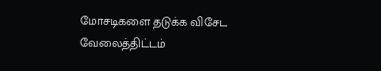மோசடிகளை தடுக்க விசேட வேலைத்திட்டம்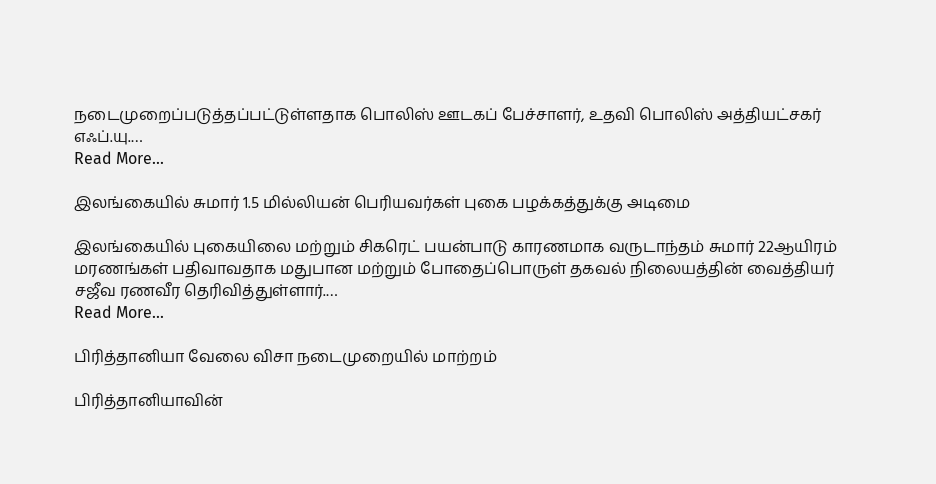நடைமுறைப்படுத்தப்பட்டுள்ளதாக பொலிஸ் ஊடகப் பேச்சாளர், உதவி பொலிஸ் அத்தியட்சகர் எஃப்.யு.…
Read More...

இலங்கையில் சுமார் 1.5 மில்லியன் பெரியவர்கள் புகை பழக்கத்துக்கு அடிமை

இலங்கையில் புகையிலை மற்றும் சிகரெட் பயன்பாடு காரணமாக வருடாந்தம் சுமார் 22ஆயிரம் மரணங்கள் பதிவாவதாக மதுபான மற்றும் போதைப்பொருள் தகவல் நிலையத்தின் வைத்தியர் சஜீவ ரணவீர தெரிவித்துள்ளார்.…
Read More...

பிரித்தானியா வேலை விசா நடைமுறையில் மாற்றம்

பிரித்தானியாவின்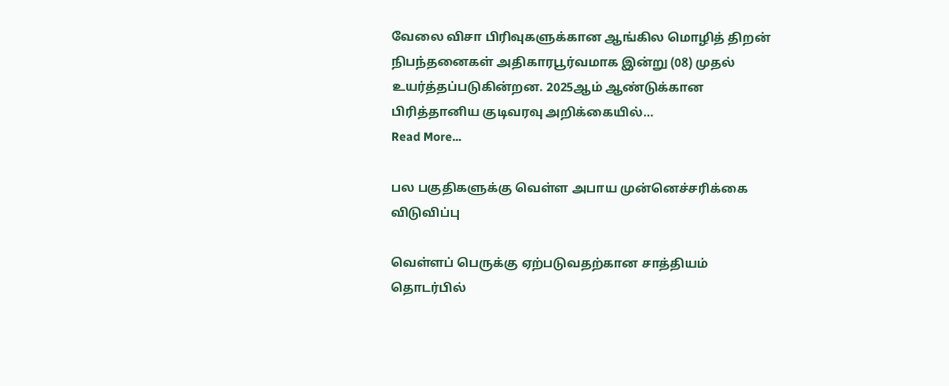வேலை விசா பிரிவுகளுக்கான ஆங்கில மொழித் திறன் நிபந்தனைகள் அதிகாரபூர்வமாக இன்று (08) முதல் உயர்த்தப்படுகின்றன. 2025ஆம் ஆண்டுக்கான பிரித்தானிய குடிவரவு அறிக்கையில்…
Read More...

பல பகுதிகளுக்கு வெள்ள அபாய முன்னெச்சரிக்கை விடுவிப்பு

வெள்ளப் பெருக்கு ஏற்படுவதற்கான சாத்தியம் தொடர்பில்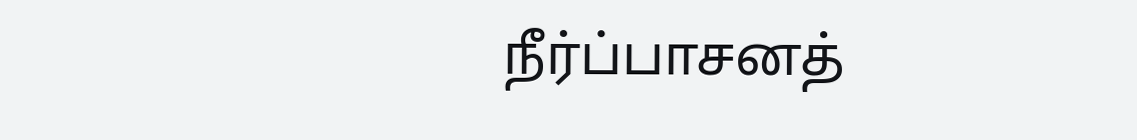நீர்ப்பாசனத்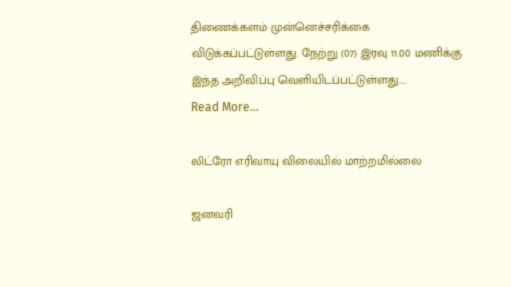திணைக்களம் முன்னெச்சரிக்கை விடுக்கப்பட்டுள்ளது. நேற்று (07) இரவு 11.00 மணிக்கு இந்த அறிவிப்பு வெளியிடப்பட்டுள்ளது.…
Read More...

லிட்ரோ எரிவாயு விலையில் மாற்றமில்லை

ஜனவரி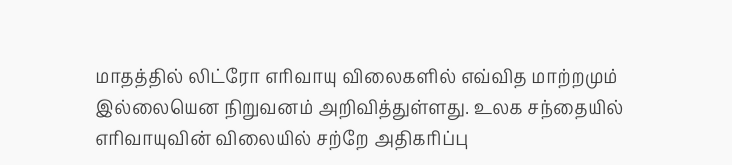மாதத்தில் லிட்ரோ எரிவாயு விலைகளில் எவ்வித மாற்றமும் இல்லையென நிறுவனம் அறிவித்துள்ளது. உலக சந்தையில் எரிவாயுவின் விலையில் சற்றே அதிகரிப்பு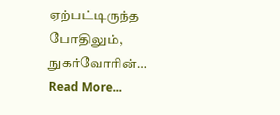ஏற்பட்டிருந்த போதிலும், நுகர்வோரின்…
Read More...